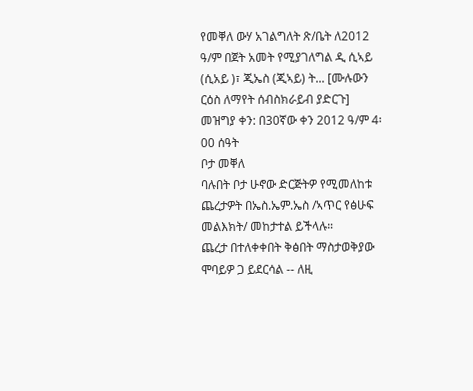የመቐለ ውሃ አገልግለት ጽ/ቤት ለ2012 ዓ/ም በጀት አመት የሚያገለግል ዲ ሲኣይ (ሲአይ )፣ ጂኤስ (ጂኣይ) ት... [ሙሉውን ርዕስ ለማየት ሰብስክራይብ ያድርጉ]
መዝግያ ቀን: በ30ኛው ቀን 2012 ዓ/ም 4፡00 ሰዓት
ቦታ መቐለ
ባሉበት ቦታ ሁኖው ድርጅትዎ የሚመለከቱ ጨረታዎት በኤስ.ኤም.ኤስ /ኣጥር የፅሁፍ መልእክት/ መከታተል ይችላሉ።
ጨረታ በተለቀቀበት ቅፅበት ማስታወቅያው ሞባይዎ ጋ ይደርሳል -- ለዚ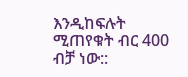እንዲከፍሉት ሚጠየቁት ብር 400 ብቻ ነው::